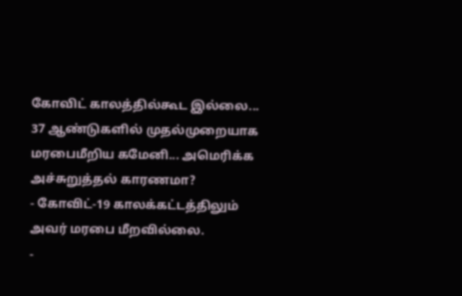கோவிட் காலத்தில்கூட இல்லை... 37 ஆண்டுகளில் முதல்முறையாக மரபைமீறிய கமேனி... அமெரிக்க அச்சுறுத்தல் காரணமா?
- கோவிட்-19 காலக்கட்டத்திலும் அவர் மரபை மீறவில்லை.
-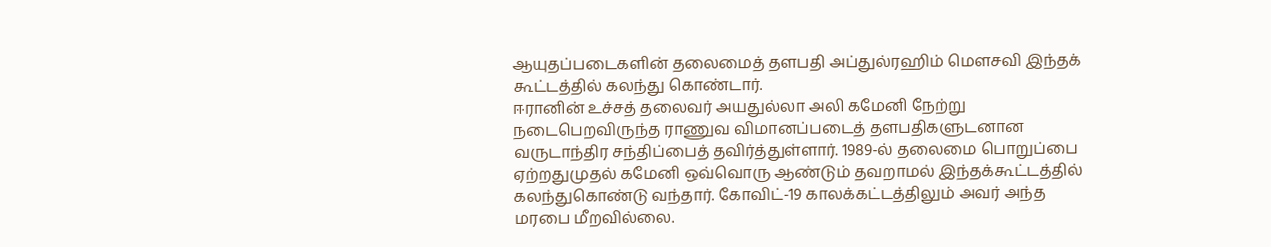ஆயுதப்படைகளின் தலைமைத் தளபதி அப்துல்ரஹிம் மௌசவி இந்தக் கூட்டத்தில் கலந்து கொண்டார்.
ஈரானின் உச்சத் தலைவர் அயதுல்லா அலி கமேனி நேற்று நடைபெறவிருந்த ராணுவ விமானப்படைத் தளபதிகளுடனான வருடாந்திர சந்திப்பைத் தவிர்த்துள்ளார். 1989-ல் தலைமை பொறுப்பை ஏற்றதுமுதல் கமேனி ஒவ்வொரு ஆண்டும் தவறாமல் இந்தக்கூட்டத்தில் கலந்துகொண்டு வந்தார். கோவிட்-19 காலக்கட்டத்திலும் அவர் அந்த மரபை மீறவில்லை.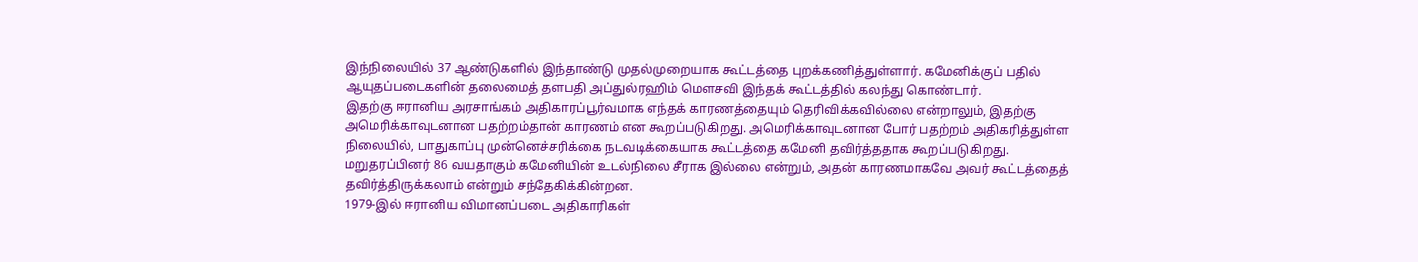இந்நிலையில் 37 ஆண்டுகளில் இந்தாண்டு முதல்முறையாக கூட்டத்தை புறக்கணித்துள்ளார். கமேனிக்குப் பதில் ஆயுதப்படைகளின் தலைமைத் தளபதி அப்துல்ரஹிம் மௌசவி இந்தக் கூட்டத்தில் கலந்து கொண்டார்.
இதற்கு ஈரானிய அரசாங்கம் அதிகாரப்பூர்வமாக எந்தக் காரணத்தையும் தெரிவிக்கவில்லை என்றாலும், இதற்கு அமெரிக்காவுடனான பதற்றம்தான் காரணம் என கூறப்படுகிறது. அமெரிக்காவுடனான போர் பதற்றம் அதிகரித்துள்ள நிலையில், பாதுகாப்பு முன்னெச்சரிக்கை நடவடிக்கையாக கூட்டத்தை கமேனி தவிர்த்ததாக கூறப்படுகிறது. மறுதரப்பினர் 86 வயதாகும் கமேனியின் உடல்நிலை சீராக இல்லை என்றும், அதன் காரணமாகவே அவர் கூட்டத்தைத் தவிர்த்திருக்கலாம் என்றும் சந்தேகிக்கின்றன.
1979-இல் ஈரானிய விமானப்படை அதிகாரிகள்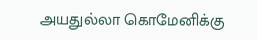அயதுல்லா கொமேனிக்கு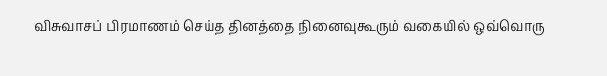விசுவாசப் பிரமாணம் செய்த தினத்தை நினைவுகூரும் வகையில் ஒவ்வொரு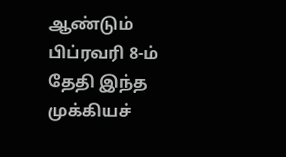ஆண்டும் பிப்ரவரி 8-ம் தேதி இந்த முக்கியச்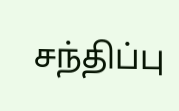சந்திப்பு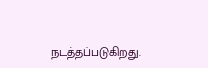நடத்தப்படுகிறது.